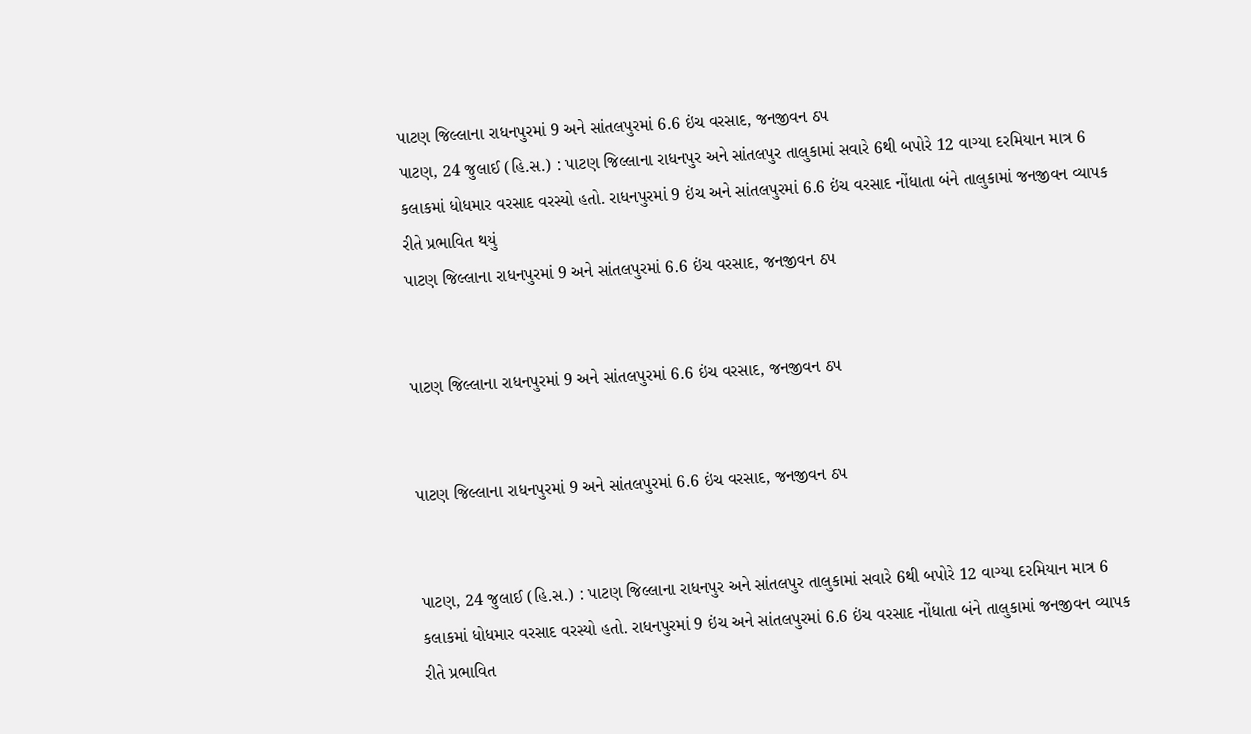પાટણ જિલ્લાના રાધનપુરમાં 9 અને સાંતલપુરમાં 6.6 ઇંચ વરસાદ, જનજીવન ઠપ
પાટણ, 24 જુલાઈ (હિ.સ.) : પાટણ જિલ્લાના રાધનપુર અને સાંતલપુર તાલુકામાં સવારે 6થી બપોરે 12 વાગ્યા દરમિયાન માત્ર 6 કલાકમાં ધોધમાર વરસાદ વરસ્યો હતો. રાધનપુરમાં 9 ઇંચ અને સાંતલપુરમાં 6.6 ઇંચ વરસાદ નોંધાતા બંને તાલુકામાં જનજીવન વ્યાપક રીતે પ્રભાવિત થયું
પાટણ જિલ્લાના રાધનપુરમાં 9 અને સાંતલપુરમાં 6.6 ઇંચ વરસાદ, જનજીવન ઠપ


પાટણ જિલ્લાના રાધનપુરમાં 9 અને સાંતલપુરમાં 6.6 ઇંચ વરસાદ, જનજીવન ઠપ


પાટણ જિલ્લાના રાધનપુરમાં 9 અને સાંતલપુરમાં 6.6 ઇંચ વરસાદ, જનજીવન ઠપ


પાટણ, 24 જુલાઈ (હિ.સ.) : પાટણ જિલ્લાના રાધનપુર અને સાંતલપુર તાલુકામાં સવારે 6થી બપોરે 12 વાગ્યા દરમિયાન માત્ર 6 કલાકમાં ધોધમાર વરસાદ વરસ્યો હતો. રાધનપુરમાં 9 ઇંચ અને સાંતલપુરમાં 6.6 ઇંચ વરસાદ નોંધાતા બંને તાલુકામાં જનજીવન વ્યાપક રીતે પ્રભાવિત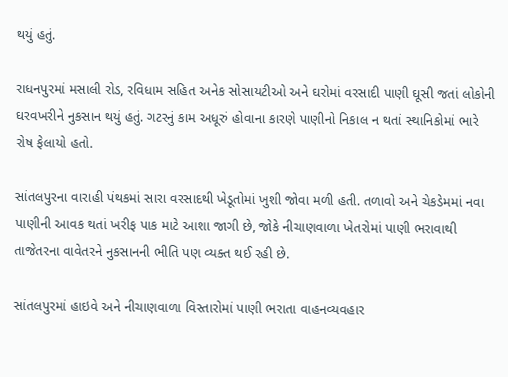થયું હતું.

રાધનપુરમાં મસાલી રોડ, રવિધામ સહિત અનેક સોસાયટીઓ અને ઘરોમાં વરસાદી પાણી ઘૂસી જતાં લોકોની ઘરવખરીને નુકસાન થયું હતું. ગટરનું કામ અધૂરું હોવાના કારણે પાણીનો નિકાલ ન થતાં સ્થાનિકોમાં ભારે રોષ ફેલાયો હતો.

સાંતલપુરના વારાહી પંથકમાં સારા વરસાદથી ખેડૂતોમાં ખુશી જોવા મળી હતી. તળાવો અને ચેકડેમમાં નવા પાણીની આવક થતાં ખરીફ પાક માટે આશા જાગી છે, જોકે નીચાણવાળા ખેતરોમાં પાણી ભરાવાથી તાજેતરના વાવેતરને નુકસાનની ભીતિ પણ વ્યક્ત થઈ રહી છે.

સાંતલપુરમાં હાઇવે અને નીચાણવાળા વિસ્તારોમાં પાણી ભરાતા વાહનવ્યવહાર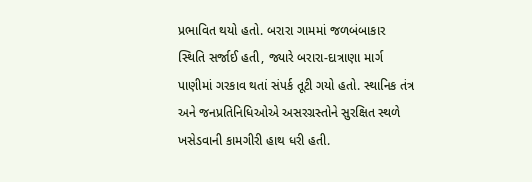પ્રભાવિત થયો હતો. બરારા ગામમાં જળબંબાકાર સ્થિતિ સર્જાઈ હતી, જ્યારે બરારા-દાત્રાણા માર્ગ પાણીમાં ગરકાવ થતાં સંપર્ક તૂટી ગયો હતો. સ્થાનિક તંત્ર અને જનપ્રતિનિધિઓએ અસરગ્રસ્તોને સુરક્ષિત સ્થળે ખસેડવાની કામગીરી હાથ ધરી હતી.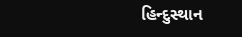હિન્દુસ્થાન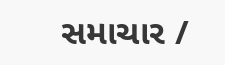સમાચાર /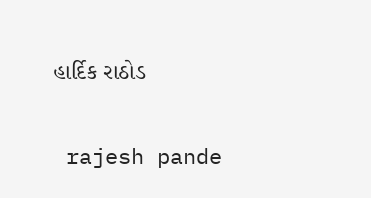હાર્દિક રાઠોડ


 rajesh pande